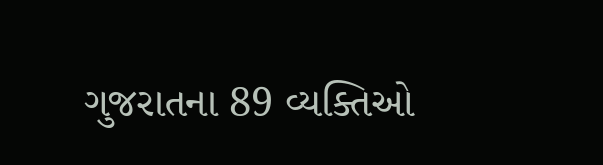ગુજરાતના 89 વ્યક્તિઓ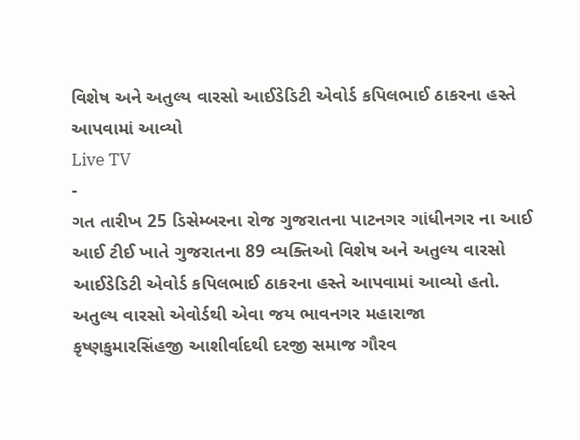વિશેષ અને અતુલ્ય વારસો આઈડેડિટી એવોર્ડ કપિલભાઈ ઠાકરના હસ્તે આપવામાં આવ્યો
Live TV
-
ગત તારીખ 25 ડિસેમ્બરના રોજ ગુજરાતના પાટનગર ગાંધીનગર ના આઈ આઈ ટીઈ ખાતે ગુજરાતના 89 વ્યક્તિઓ વિશેષ અને અતુલ્ય વારસો આઈડેડિટી એવોર્ડ કપિલભાઈ ઠાકરના હસ્તે આપવામાં આવ્યો હતો.
અતુલ્ય વારસો એવોર્ડથી એવા જય ભાવનગર મહારાજા કૃષ્ણકુમારસિંહજી આશીર્વાદથી દરજી સમાજ ગૌરવ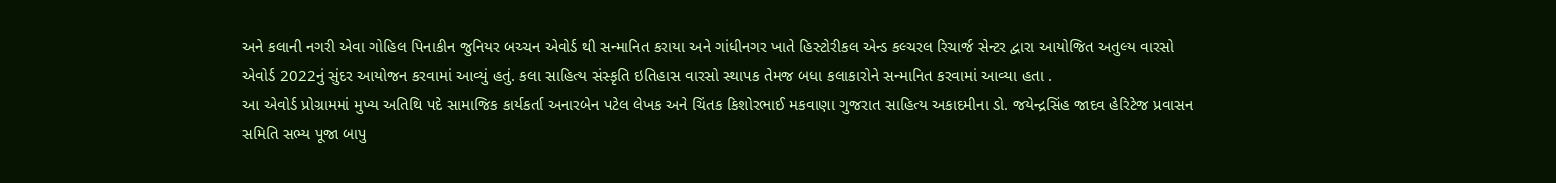અને કલાની નગરી એવા ગોહિલ પિનાકીન જુનિયર બચ્ચન એવોર્ડ થી સન્માનિત કરાયા અને ગાંધીનગર ખાતે હિસ્ટોરીકલ એન્ડ કલ્ચરલ રિચાર્જ સેન્ટર દ્વારા આયોજિત અતુલ્ય વારસો એવોર્ડ 2022નું સુંદર આયોજન કરવામાં આવ્યું હતું. કલા સાહિત્ય સંસ્કૃતિ ઇતિહાસ વારસો સ્થાપક તેમજ બધા કલાકારોને સન્માનિત કરવામાં આવ્યા હતા .
આ એવોર્ડ પ્રોગ્રામમાં મુખ્ય અતિથિ પદે સામાજિક કાર્યકર્તા અનારબેન પટેલ લેખક અને ચિંતક કિશોરભાઈ મકવાણા ગુજરાત સાહિત્ય અકાદમીના ડો. જયેન્દ્રસિંહ જાદવ હેરિટેજ પ્રવાસન સમિતિ સભ્ય પૂજા બાપુ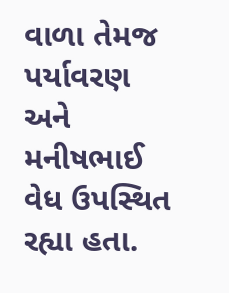વાળા તેમજ પર્યાવરણ અને મનીષભાઈ વેધ ઉપસ્થિત રહ્યા હતા.